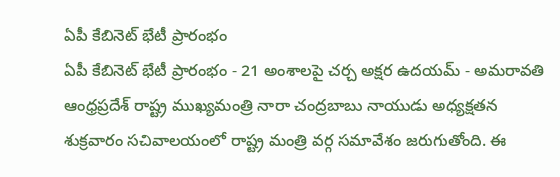ఏపీ కేబినెట్ భేటీ ప్రారంభం
ఏపీ కేబినెట్ భేటీ ప్రారంభం - 21 అంశాలపై చర్చ అక్షర ఉదయమ్ - అమరావతి ఆంధ్రప్రదేశ్ రాష్ట్ర ముఖ్యమంత్రి నారా చంద్రబాబు నాయుడు అధ్యక్షతన శుక్రవారం సచివాలయంలో రాష్ట్ర మంత్రి వర్గ సమావేశం జరుగుతోంది. ఈ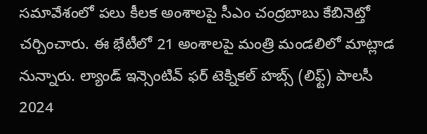సమావేశంలో పలు కీలక అంశాలపై సీఎం చంద్రబాబు కేబినెట్తో చర్చించారు. ఈ భేటీలో 21 అంశాలపై మంత్రి మండలిలో మాట్లాడ నున్నారు. ల్యాండ్ ఇన్సెంటివ్ ఫర్ టెక్నికల్ హబ్స్ (లిఫ్ట్) పాలసీ 2024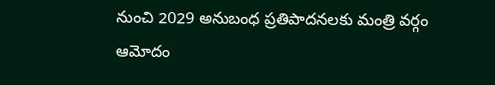నుంచి 2029 అనుబంధ ప్రతిపాదనలకు మంత్రి వర్గం ఆమోదం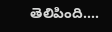తెలిపింది....